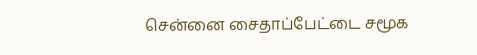சென்னை சைதாப்பேட்டை சமூக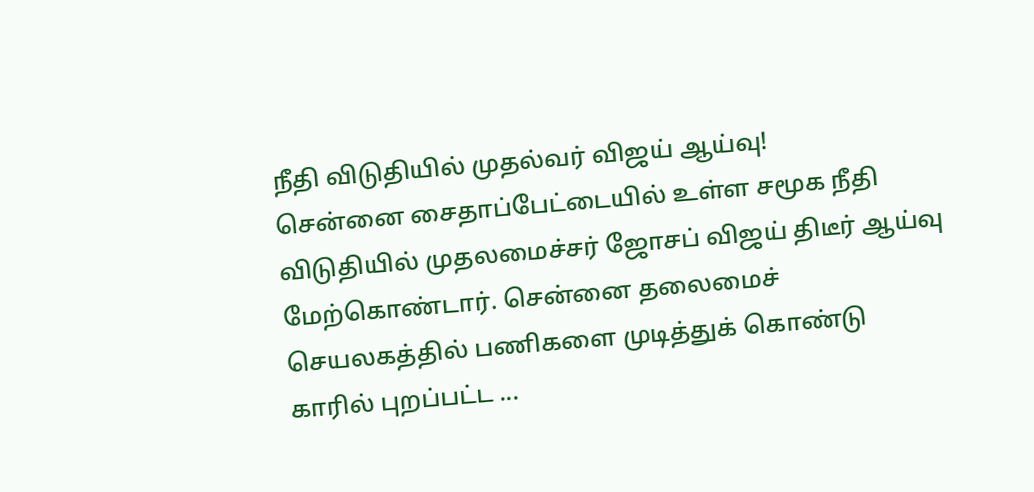நீதி விடுதியில் முதல்வர் விஜய் ஆய்வு!
சென்னை சைதாப்பேட்டையில் உள்ள சமூக நீதி விடுதியில் முதலமைச்சர் ஜோசப் விஜய் திடீர் ஆய்வு மேற்கொண்டார். சென்னை தலைமைச் செயலகத்தில் பணிகளை முடித்துக் கொண்டு காரில் புறப்பட்ட ...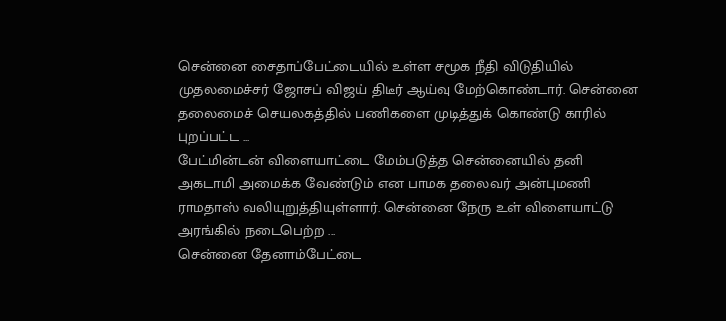சென்னை சைதாப்பேட்டையில் உள்ள சமூக நீதி விடுதியில் முதலமைச்சர் ஜோசப் விஜய் திடீர் ஆய்வு மேற்கொண்டார். சென்னை தலைமைச் செயலகத்தில் பணிகளை முடித்துக் கொண்டு காரில் புறப்பட்ட ...
பேட்மின்டன் விளையாட்டை மேம்படுத்த சென்னையில் தனி அகடாமி அமைக்க வேண்டும் என பாமக தலைவர் அன்புமணி ராமதாஸ் வலியுறுத்தியுள்ளார். சென்னை நேரு உள் விளையாட்டு அரங்கில் நடைபெற்ற ...
சென்னை தேனாம்பேட்டை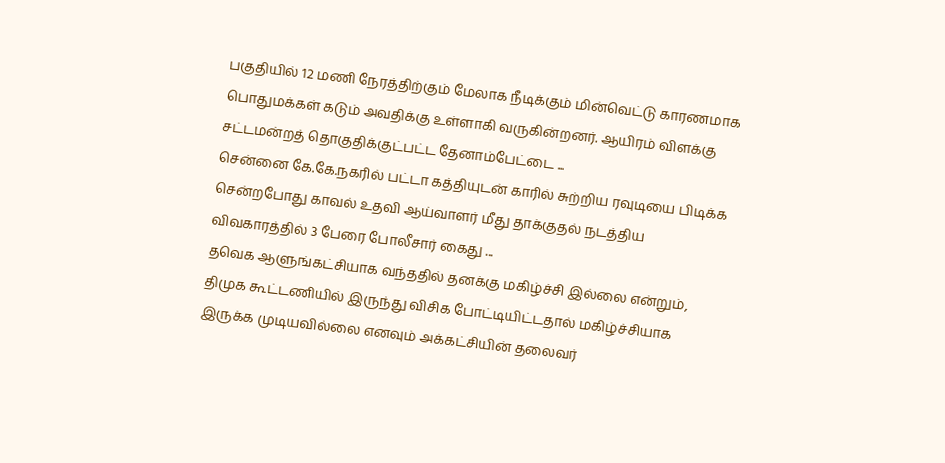பகுதியில் 12 மணி நேரத்திற்கும் மேலாக நீடிக்கும் மின்வெட்டு காரணமாக பொதுமக்கள் கடும் அவதிக்கு உள்ளாகி வருகின்றனர். ஆயிரம் விளக்கு சட்டமன்றத் தொகுதிக்குட்பட்ட தேனாம்பேட்டை ...
சென்னை கே.கே.நகரில் பட்டா கத்தியுடன் காரில் சுற்றிய ரவுடியை பிடிக்க சென்றபோது காவல் உதவி ஆய்வாளர் மீது தாக்குதல் நடத்திய விவகாரத்தில் 3 பேரை போலீசார் கைது ...
தவெக ஆளுங்கட்சியாக வந்ததில் தனக்கு மகிழ்ச்சி இல்லை என்றும், திமுக கூட்டணியில் இருந்து விசிக போட்டியிட்டதால் மகிழ்ச்சியாக இருக்க முடியவில்லை எனவும் அக்கட்சியின் தலைவர்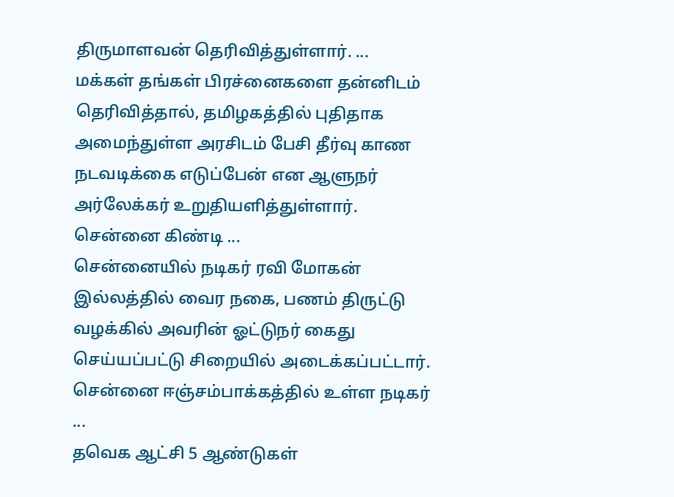திருமாளவன் தெரிவித்துள்ளார். ...
மக்கள் தங்கள் பிரச்னைகளை தன்னிடம் தெரிவித்தால், தமிழகத்தில் புதிதாக அமைந்துள்ள அரசிடம் பேசி தீர்வு காண நடவடிக்கை எடுப்பேன் என ஆளுநர் அர்லேக்கர் உறுதியளித்துள்ளார். சென்னை கிண்டி ...
சென்னையில் நடிகர் ரவி மோகன் இல்லத்தில் வைர நகை, பணம் திருட்டு வழக்கில் அவரின் ஓட்டுநர் கைது செய்யப்பட்டு சிறையில் அடைக்கப்பட்டார். சென்னை ஈஞ்சம்பாக்கத்தில் உள்ள நடிகர் ...
தவெக ஆட்சி 5 ஆண்டுகள்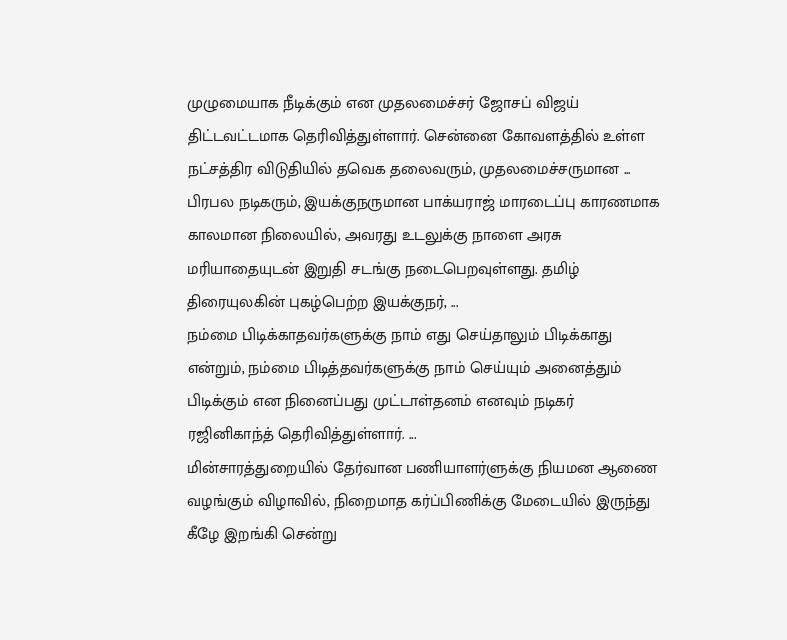முழுமையாக நீடிக்கும் என முதலமைச்சர் ஜோசப் விஜய் திட்டவட்டமாக தெரிவித்துள்ளார். சென்னை கோவளத்தில் உள்ள நட்சத்திர விடுதியில் தவெக தலைவரும், முதலமைச்சருமான ...
பிரபல நடிகரும், இயக்குநருமான பாக்யராஜ் மாரடைப்பு காரணமாக காலமான நிலையில், அவரது உடலுக்கு நாளை அரசு மரியாதையுடன் இறுதி சடங்கு நடைபெறவுள்ளது. தமிழ் திரையுலகின் புகழ்பெற்ற இயக்குநர், ...
நம்மை பிடிக்காதவர்களுக்கு நாம் எது செய்தாலும் பிடிக்காது என்றும், நம்மை பிடித்தவர்களுக்கு நாம் செய்யும் அனைத்தும் பிடிக்கும் என நினைப்பது முட்டாள்தனம் எனவும் நடிகர் ரஜினிகாந்த் தெரிவித்துள்ளார். ...
மின்சாரத்துறையில் தேர்வான பணியாளர்ளுக்கு நியமன ஆணை வழங்கும் விழாவில், நிறைமாத கர்ப்பிணிக்கு மேடையில் இருந்து கீழே இறங்கி சென்று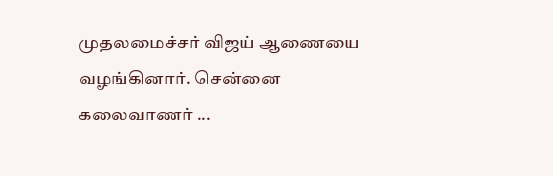முதலமைச்சர் விஜய் ஆணையை வழங்கினார். சென்னை கலைவாணர் ...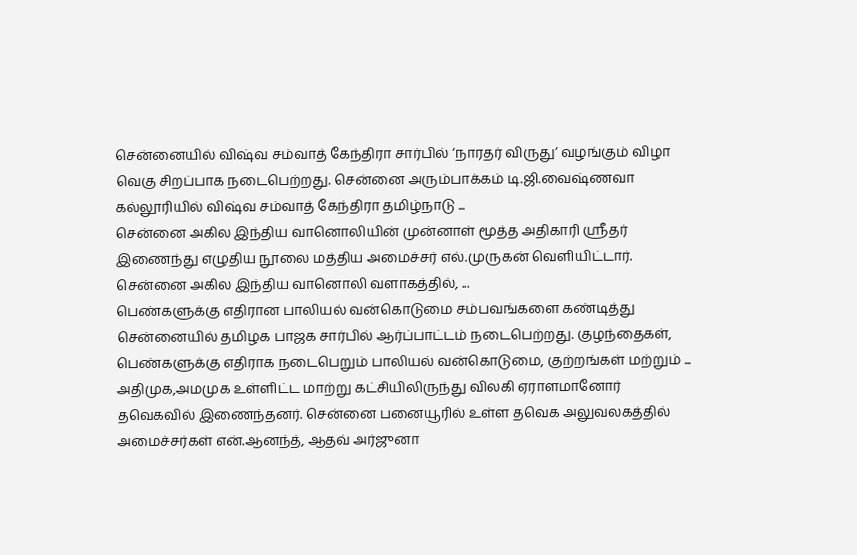சென்னையில் விஷ்வ சம்வாத் கேந்திரா சார்பில் ‘நாரதர் விருது’ வழங்கும் விழா வெகு சிறப்பாக நடைபெற்றது. சென்னை அரும்பாக்கம் டி.ஜி.வைஷ்ணவா கல்லூரியில் விஷ்வ சம்வாத் கேந்திரா தமிழ்நாடு ...
சென்னை அகில இந்திய வானொலியின் முன்னாள் மூத்த அதிகாரி ஸ்ரீதர் இணைந்து எழுதிய நூலை மத்திய அமைச்சர் எல்.முருகன் வெளியிட்டார். சென்னை அகில இந்திய வானொலி வளாகத்தில், ...
பெண்களுக்கு எதிரான பாலியல் வன்கொடுமை சம்பவங்களை கண்டித்து சென்னையில் தமிழக பாஜக சார்பில் ஆர்ப்பாட்டம் நடைபெற்றது. குழந்தைகள், பெண்களுக்கு எதிராக நடைபெறும் பாலியல் வன்கொடுமை, குற்றங்கள் மற்றும் ...
அதிமுக,அமமுக உள்ளிட்ட மாற்று கட்சியிலிருந்து விலகி ஏராளமானோர் தவெகவில் இணைந்தனர். சென்னை பனையூரில் உள்ள தவெக அலுவலகத்தில் அமைச்சர்கள் என்.ஆனந்த், ஆதவ் அர்ஜுனா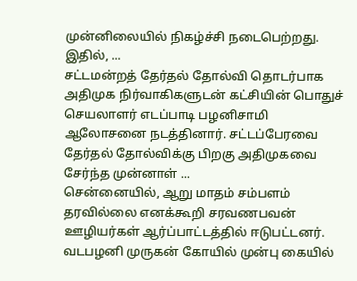முன்னிலையில் நிகழ்ச்சி நடைபெற்றது. இதில், ...
சட்டமன்றத் தேர்தல் தோல்வி தொடர்பாக அதிமுக நிர்வாகிகளுடன் கட்சியின் பொதுச் செயலாளர் எடப்பாடி பழனிசாமி ஆலோசனை நடத்தினார். சட்டப்பேரவை தேர்தல் தோல்விக்கு பிறகு அதிமுகவை சேர்ந்த முன்னாள் ...
சென்னையில், ஆறு மாதம் சம்பளம் தரவில்லை எனக்கூறி சரவணபவன் ஊழியர்கள் ஆர்ப்பாட்டத்தில் ஈடுபட்டனர். வடபழனி முருகன் கோயில் முன்பு கையில்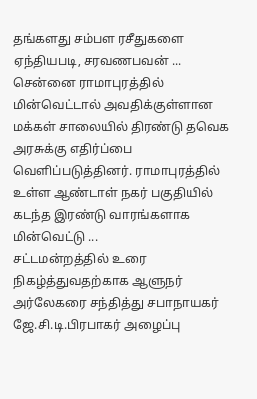தங்களது சம்பள ரசீதுகளை ஏந்தியபடி, சரவணபவன் ...
சென்னை ராமாபுரத்தில் மின்வெட்டால் அவதிக்குள்ளான மக்கள் சாலையில் திரண்டு தவெக அரசுக்கு எதிர்ப்பை வெளிப்படுத்தினர். ராமாபுரத்தில் உள்ள ஆண்டாள் நகர் பகுதியில் கடந்த இரண்டு வாரங்களாக மின்வெட்டு ...
சட்டமன்றத்தில் உரை நிகழ்த்துவதற்காக ஆளுநர் அர்லேகரை சந்தித்து சபாநாயகர் ஜே.சி.டி.பிரபாகர் அழைப்பு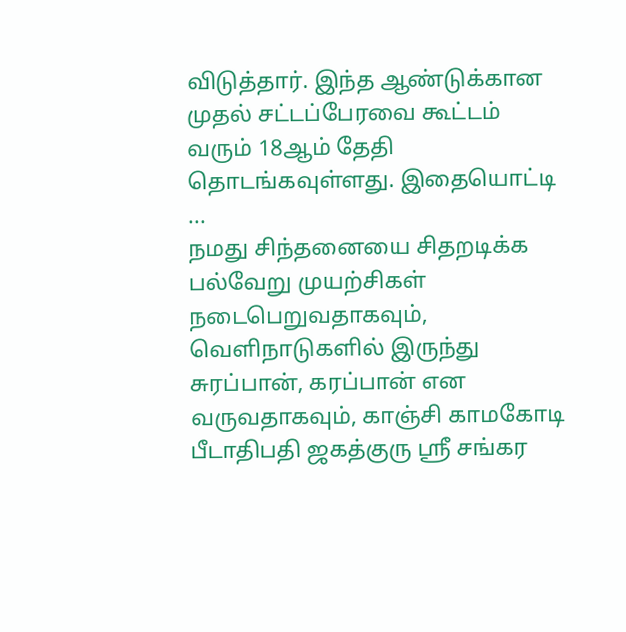விடுத்தார். இந்த ஆண்டுக்கான முதல் சட்டப்பேரவை கூட்டம் வரும் 18ஆம் தேதி தொடங்கவுள்ளது. இதையொட்டி ...
நமது சிந்தனையை சிதறடிக்க பல்வேறு முயற்சிகள் நடைபெறுவதாகவும், வெளிநாடுகளில் இருந்து சுரப்பான், கரப்பான் என வருவதாகவும், காஞ்சி காமகோடி பீடாதிபதி ஜகத்குரு ஸ்ரீ சங்கர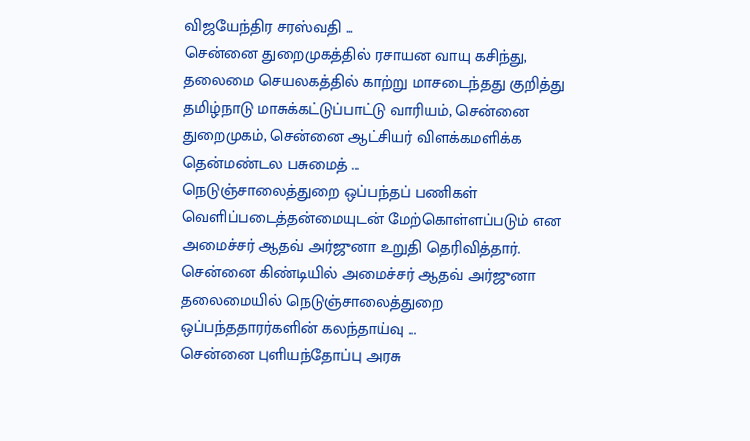விஜயேந்திர சரஸ்வதி ...
சென்னை துறைமுகத்தில் ரசாயன வாயு கசிந்து, தலைமை செயலகத்தில் காற்று மாசடைந்தது குறித்து தமிழ்நாடு மாசுக்கட்டுப்பாட்டு வாரியம், சென்னை துறைமுகம், சென்னை ஆட்சியர் விளக்கமளிக்க தென்மண்டல பசுமைத் ...
நெடுஞ்சாலைத்துறை ஒப்பந்தப் பணிகள் வெளிப்படைத்தன்மையுடன் மேற்கொள்ளப்படும் என அமைச்சர் ஆதவ் அர்ஜுனா உறுதி தெரிவித்தார். சென்னை கிண்டியில் அமைச்சர் ஆதவ் அர்ஜுனா தலைமையில் நெடுஞ்சாலைத்துறை ஒப்பந்ததாரர்களின் கலந்தாய்வு ...
சென்னை புளியந்தோப்பு அரசு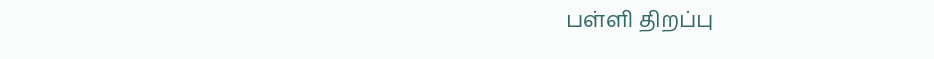பள்ளி திறப்பு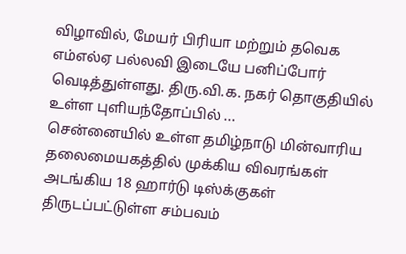விழாவில், மேயர் பிரியா மற்றும் தவெக எம்எல்ஏ பல்லவி இடையே பனிப்போர் வெடித்துள்ளது. திரு.வி.க. நகர் தொகுதியில் உள்ள புளியந்தோப்பில் ...
சென்னையில் உள்ள தமிழ்நாடு மின்வாரிய தலைமையகத்தில் முக்கிய விவரங்கள் அடங்கிய 18 ஹார்டு டிஸ்க்குகள் திருடப்பட்டுள்ள சம்பவம்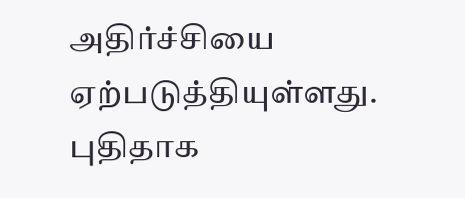அதிர்ச்சியை ஏற்படுத்தியுள்ளது. புதிதாக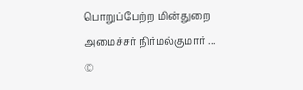பொறுப்பேற்ற மின்துறை அமைச்சர் நிர்மல்குமார் ...
©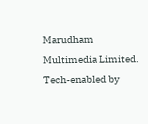Marudham Multimedia Limited.
Tech-enabled by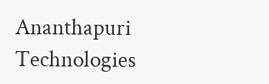Ananthapuri Technologies